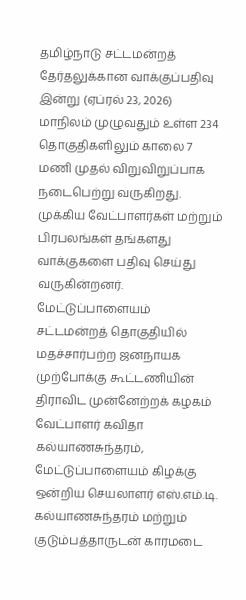தமிழ்நாடு சட்டமன்றத் தேர்தலுக்கான வாக்குப்பதிவு இன்று (ஏப்ரல் 23, 2026) மாநிலம் முழுவதும் உள்ள 234 தொகுதிகளிலும் காலை 7 மணி முதல் விறுவிறுப்பாக நடைபெற்று வருகிறது. முக்கிய வேட்பாளர்கள் மற்றும் பிரபலங்கள் தங்களது வாக்குகளை பதிவு செய்து வருகின்றனர்.
மேட்டுப்பாளையம் சட்டமன்றத் தொகுதியில் மதச்சார்பற்ற ஜனநாயக முற்போக்கு கூட்டணியின் திராவிட முன்னேற்றக் கழகம் வேட்பாளர் கவிதா கல்யாணசுந்தரம், மேட்டுப்பாளையம் கிழக்கு ஒன்றிய செயலாளர் எஸ்.எம்.டி. கல்யாணசுந்தரம் மற்றும் குடும்பத்தாருடன் காரமடை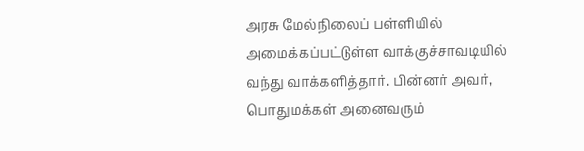அரசு மேல்நிலைப் பள்ளியில் அமைக்கப்பட்டுள்ள வாக்குச்சாவடியில் வந்து வாக்களித்தார். பின்னர் அவர், பொதுமக்கள் அனைவரும்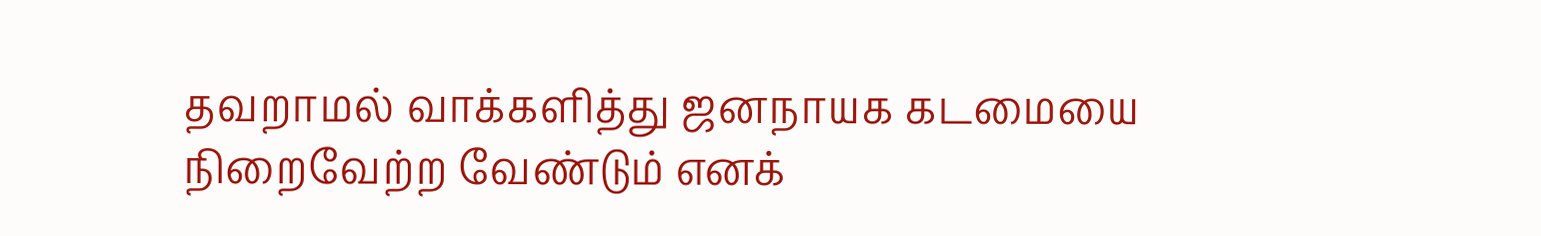தவறாமல் வாக்களித்து ஜனநாயக கடமையை நிறைவேற்ற வேண்டும் எனக்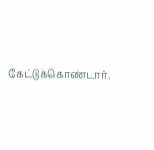கேட்டுக்கொண்டார்.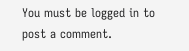You must be logged in to post a comment.